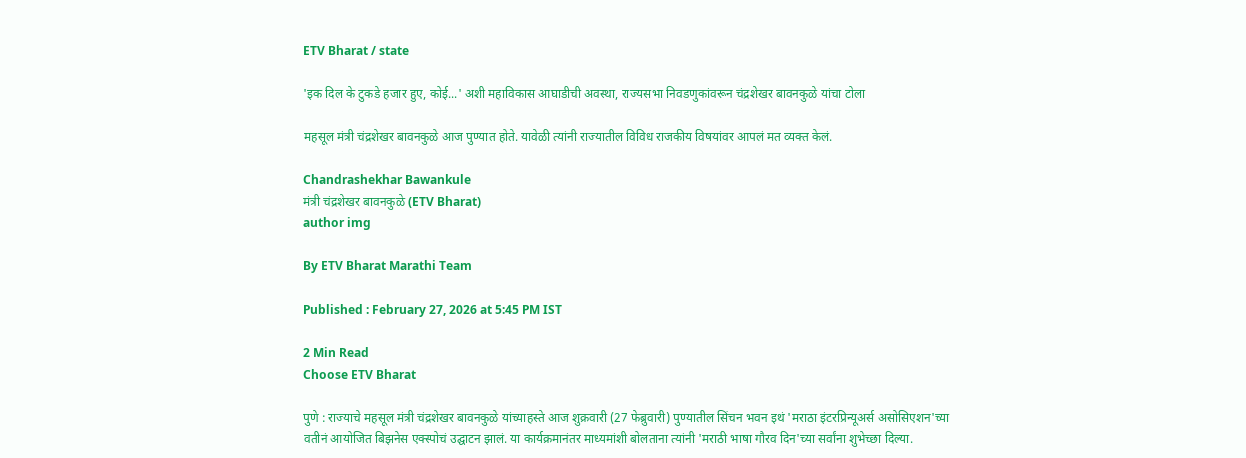ETV Bharat / state

'इक दिल के टुकडे हजार हुए, कोई...' अशी महाविकास आघाडीची अवस्था, राज्यसभा निवडणुकांवरून चंद्रशेखर बावनकुळे यांचा टोला

महसूल मंत्री चंद्रशेखर बावनकुळे आज पुण्यात होते. यावेळी त्यांनी राज्यातील विविध राजकीय विषयांवर आपलं मत व्यक्त केलं.

Chandrashekhar Bawankule
मंत्री चंद्रशेखर बावनकुळे (ETV Bharat)
author img

By ETV Bharat Marathi Team

Published : February 27, 2026 at 5:45 PM IST

2 Min Read
Choose ETV Bharat

पुणे : राज्याचे महसूल मंत्री चंद्रशेखर बावनकुळे यांच्याहस्ते आज शुक्रवारी (27 फेब्रुवारी) पुण्यातील सिंचन भवन इथं 'मराठा इंटरप्रिन्यूअर्स असोसिएशन'च्या वतीनं आयोजित बिझनेस एक्स्पोचं उद्घाटन झालं. या कार्यक्रमानंतर माध्यमांशी बोलताना त्यांनी 'मराठी भाषा गौरव दिन'च्या सर्वांना शुभेच्छा दिल्या.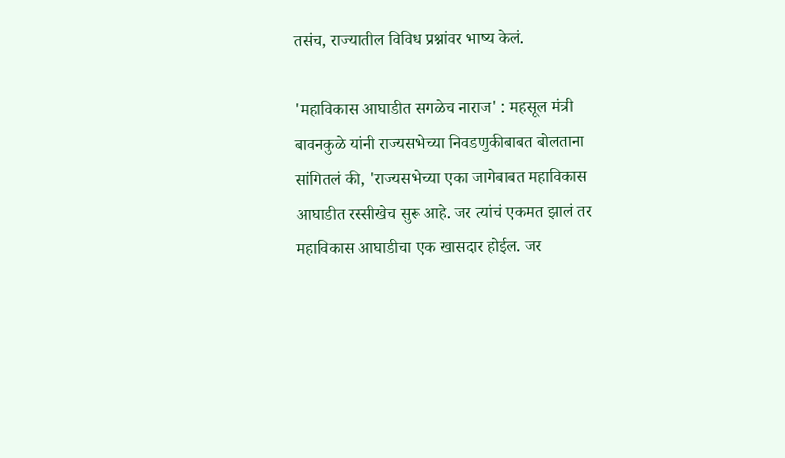तसंच, राज्यातील विविध प्रश्नांवर भाष्य केलं.

'महाविकास आघाडीत सगळेच नाराज' : महसूल मंत्री बावनकुळे यांनी राज्यसभेच्या निवडणुकीबाबत बोलताना सांगितलं की, 'राज्यसभेच्या एका जागेबाबत महाविकास आघाडीत रस्सीखेच सुरू आहे. जर त्यांचं एकमत झालं तर महाविकास आघाडीचा एक खासदार होईल. जर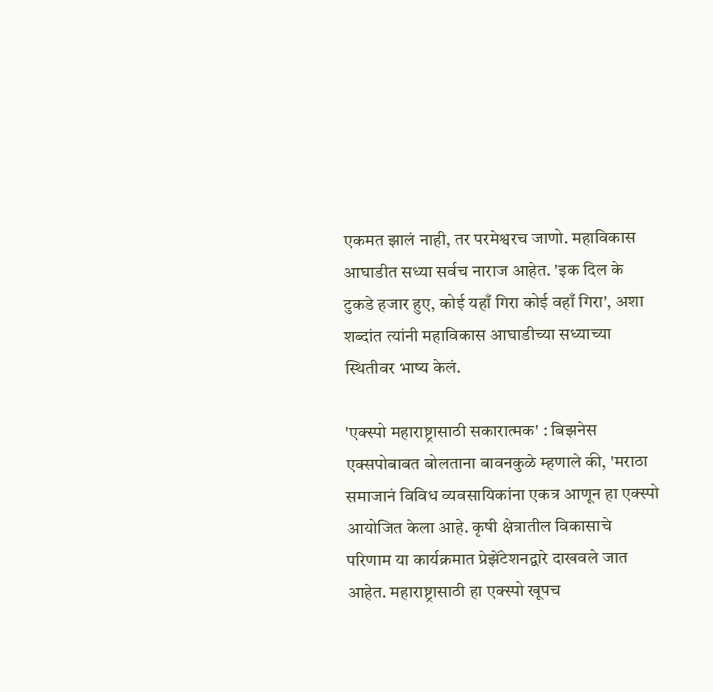एकमत झालं नाही, तर परमेश्वरच जाणो. महाविकास आघाडीत सध्या सर्वच नाराज आहेत. 'इक दिल के टुकडे हजार हुए, कोई यहाँ गिरा कोई वहाँ गिरा', अशा शब्दांत त्यांनी महाविकास आघाडीच्या सध्याच्या स्थितीवर भाष्य केलं.

'एक्स्पो महाराष्ट्रासाठी सकारात्मक' : बिझनेस एक्सपोबाबत बोलताना बावनकुळे म्हणाले की, 'मराठा समाजानं विविध व्यवसायिकांना एकत्र आणून हा एक्स्पो आयोजित केला आहे. कृषी क्षेत्रातील विकासाचे परिणाम या कार्यक्रमात प्रेझेंटेशनद्वारे दाखवले जात आहेत. महाराष्ट्रासाठी हा एक्स्पो खूपच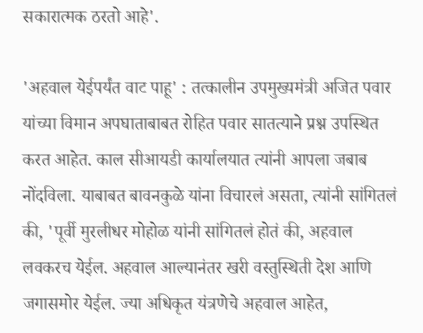सकारात्मक ठरतो आहे'.

'अहवाल येईपर्यंत वाट पाहू' : तत्कालीन उपमुख्यमंत्री अजित पवार यांच्या विमान अपघाताबाबत रोहित पवार सातत्याने प्रश्न उपस्थित करत आहेत. काल सीआयडी कार्यालयात त्यांनी आपला जबाब नोंदविला. याबाबत बावनकुळे यांना विचारलं असता, त्यांनी सांगितलं की, 'पूर्वी मुरलीधर मोहोळ यांनी सांगितलं होतं की, अहवाल लवकरच येईल. अहवाल आल्यानंतर खरी वस्तुस्थिती देश आणि जगासमोर येईल. ज्या अधिकृत यंत्रणेचे अहवाल आहेत,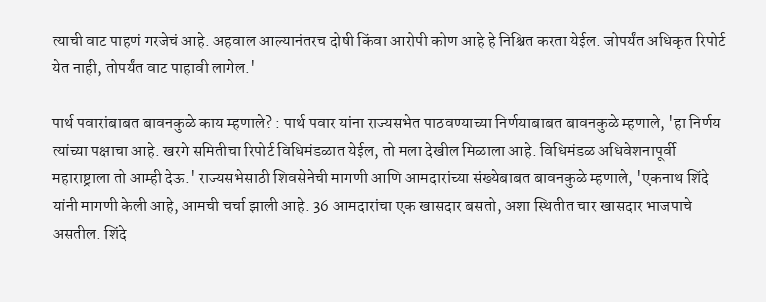त्याची वाट पाहणं गरजेचं आहे. अहवाल आल्यानंतरच दोषी किंवा आरोपी कोण आहे हे निश्चित करता येईल. जोपर्यंत अधिकृत रिपोर्ट येत नाही, तोपर्यंत वाट पाहावी लागेल.'

पार्थ पवारांबाबत बावनकुळे काय म्हणाले? : पार्थ पवार यांना राज्यसभेत पाठवण्याच्या निर्णयाबाबत बावनकुळे म्हणाले, 'हा निर्णय त्यांच्या पक्षाचा आहे. खरगे समितीचा रिपोर्ट विधिमंडळात येईल, तो मला देखील मिळाला आहे. विधिमंडळ अधिवेशनापूर्वी महाराष्ट्राला तो आम्ही देऊ.' राज्यसभेसाठी शिवसेनेची मागणी आणि आमदारांच्या संख्येबाबत बावनकुळे म्हणाले, 'एकनाथ शिंदे यांनी मागणी केली आहे, आमची चर्चा झाली आहे. 36 आमदारांचा एक खासदार बसतो, अशा स्थितीत चार खासदार भाजपाचे असतील. शिंदे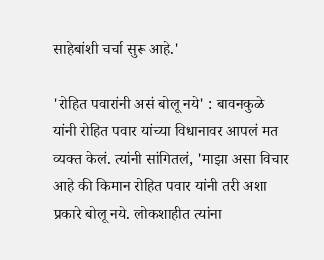साहेबांशी चर्चा सुरू आहे.'

'रोहित पवारांनी असं बोलू नये' : बावनकुळे यांनी रोहित पवार यांच्या विधानावर आपलं मत व्यक्त केलं. त्यांनी सांगितलं, 'माझा असा विचार आहे की किमान रोहित पवार यांनी तरी अशा प्रकारे बोलू नये. लोकशाहीत त्यांना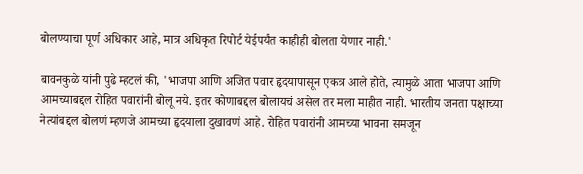बोलण्याचा पूर्ण अधिकार आहे, मात्र अधिकृत रिपोर्ट येईपर्यंत काहीही बोलता येणार नाही.'

बावनकुळे यांनी पुढे म्हटलं की, 'भाजपा आणि अजित पवार हृदयापासून एकत्र आले होते, त्यामुळे आता भाजपा आणि आमच्याबद्दल रोहित पवारांनी बोलू नये. इतर कोणाबद्दल बोलायचं असेल तर मला माहीत नाही. भारतीय जनता पक्षाच्या नेत्यांबद्दल बोलणं म्हणजे आमच्या हृदयाला दुखावणं आहे. रोहित पवारांनी आमच्या भावना समजून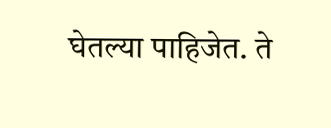घेतल्या पाहिजेत. ते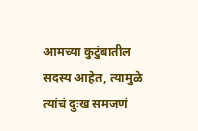आमच्या कुटुंबातील सदस्य आहेत, त्यामुळे त्यांचं दुःख समजणं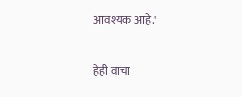आवश्यक आहे.'

हेही वाचा